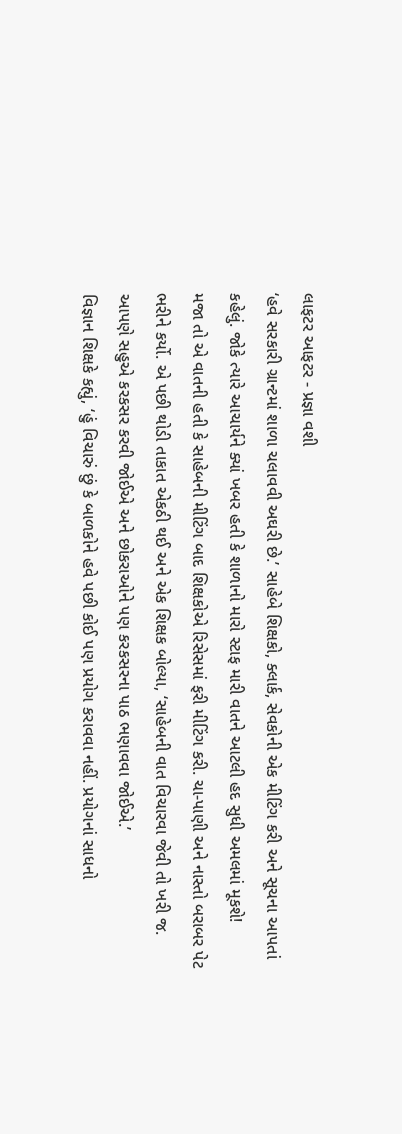લાફટર આફટર - પ્રજ્ઞા વશી
‘હવે સરકારી ગ્રાન્ટમાં શાળા ચલાવવી અઘરી છે.’ સાહેબે શિક્ષકો, ક્લાર્ક, સેવકોની એક મીટિંગ કરી અને સૂચના આપતાં કહેલું. જોકે ત્યારે આચાર્યને ક્યાં ખબર હતી કે શાળાનો મારો સ્ટાફ મારી વાતને આટલી હદ સુધી અમલમાં મૂકશે!
મજા તો એ વાતની હતી કે સાહેબની મીટિંગ બાદ શિક્ષકોએ રિસેસમાં ફરી મીટિંગ કરી. ચા-પાણી અને નાસ્તો બરાબર પેટ ભરીને કર્યો. એ પછી થોડી તાકાત એકઠી થઈ અને એક શિક્ષક બોલ્યા, ‘સાહેબની વાત વિચારવા જેવી તો ખરી જ. આપણે સહુએ કરકસર કરવી જોઈએ અને છોકરાઓને પણ કરકસરના પાઠ ભણાવવા જોઈએ.’
વિજ્ઞાન શિક્ષકે કહ્યું, ‘હું વિચારું છું કે બાળકોને હવે પછી કોઈ પણ પ્રયોગ કરાવવા નહીં. પ્રયોગનાં સાધનો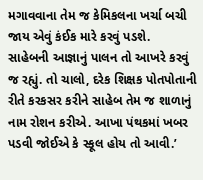મગાવવાના તેમ જ કેમિકલના ખર્ચા બચી જાય એવું કંઈક મારે કરવું પડશે.
સાહેબની આજ્ઞાનું પાલન તો આખરે કરવું જ રહ્યું. તો ચાલો, દરેક શિક્ષક પોતપોતાની રીતે કરકસર કરીને સાહેબ તેમ જ શાળાનું નામ રોશન કરીએ. આખા પંથકમાં ખબર પડવી જોઈએ કે સ્કૂલ હોય તો આવી.’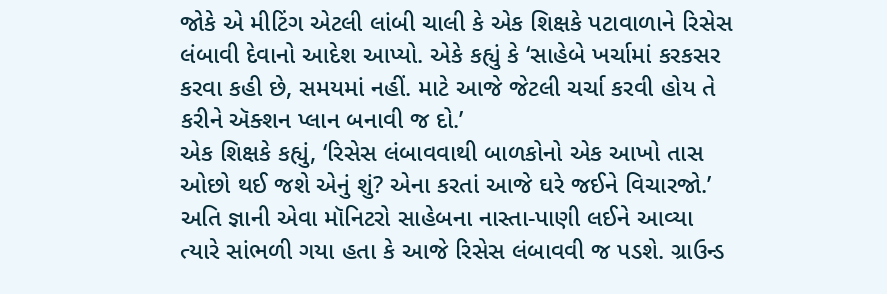જોકે એ મીટિંગ એટલી લાંબી ચાલી કે એક શિક્ષકે પટાવાળાને રિસેસ લંબાવી દેવાનો આદેશ આપ્યો. એકે કહ્યું કે ‘સાહેબે ખર્ચામાં કરકસર કરવા કહી છે, સમયમાં નહીં. માટે આજે જેટલી ચર્ચા કરવી હોય તે કરીને ઍક્શન પ્લાન બનાવી જ દો.’
એક શિક્ષકે કહ્યું, ‘રિસેસ લંબાવવાથી બાળકોનો એક આખો તાસ ઓછો થઈ જશે એનું શું? એના કરતાં આજે ઘરે જઈને વિચારજો.’
અતિ જ્ઞાની એવા મૉનિટરો સાહેબના નાસ્તા-પાણી લઈને આવ્યા ત્યારે સાંભળી ગયા હતા કે આજે રિસેસ લંબાવવી જ પડશે. ગ્રાઉન્ડ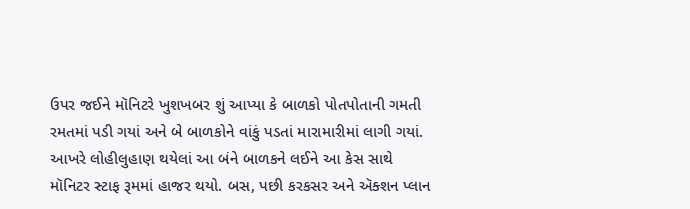ઉપર જઈને મૉનિટરે ખુશખબર શું આપ્યા કે બાળકો પોતપોતાની ગમતી રમતમાં પડી ગયાં અને બે બાળકોને વાંકું પડતાં મારામારીમાં લાગી ગયાં. આખરે લોહીલુહાણ થયેલાં આ બંને બાળકને લઈને આ કેસ સાથે મૉનિટર સ્ટાફ રૂમમાં હાજર થયો. બસ, પછી કરકસર અને ઍક્શન પ્લાન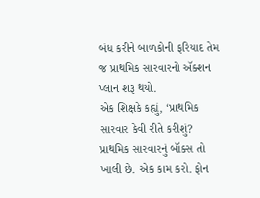બંધ કરીને બાળકોની ફરિયાદ તેમ જ પ્રાથમિક સારવારનો ઍક્શન પ્લાન શરૂ થયો.
એક શિક્ષકે કહ્યું, ‘પ્રાથમિક સારવાર કેવી રીતે કરીશું? પ્રાથમિક સારવારનું બૉક્સ તો ખાલી છે. એક કામ કરો. ફોન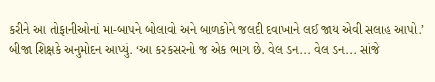કરીને આ તોફાનીઓનાં મા-બાપને બોલાવો અને બાળકોને જલદી દવાખાને લઈ જાય એવી સલાહ આપો.’
બીજા શિક્ષકે અનુમોદન આપ્યું. ‘આ કરકસરનો જ એક ભાગ છે. વેલ ડન... વેલ ડન... સાંજે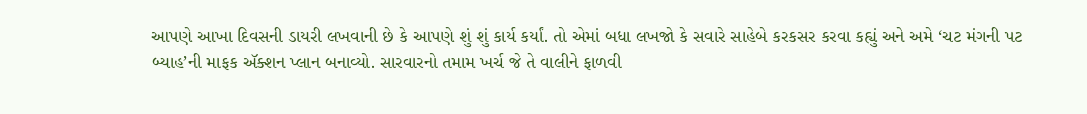આપણે આખા દિવસની ડાયરી લખવાની છે કે આપણે શું શું કાર્ય કર્યાં. તો એમાં બધા લખજો કે સવારે સાહેબે કરકસર કરવા કહ્યું અને અમે ‘ચટ મંગની પટ બ્યાહ’ની માફક ઍક્શન પ્લાન બનાવ્યો. સારવારનો તમામ ખર્ચ જે તે વાલીને ફાળવી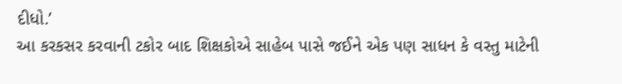દીધો.’
આ કરકસર કરવાની ટકોર બાદ શિક્ષકોએ સાહેબ પાસે જઈને એક પણ સાધન કે વસ્તુ માટેની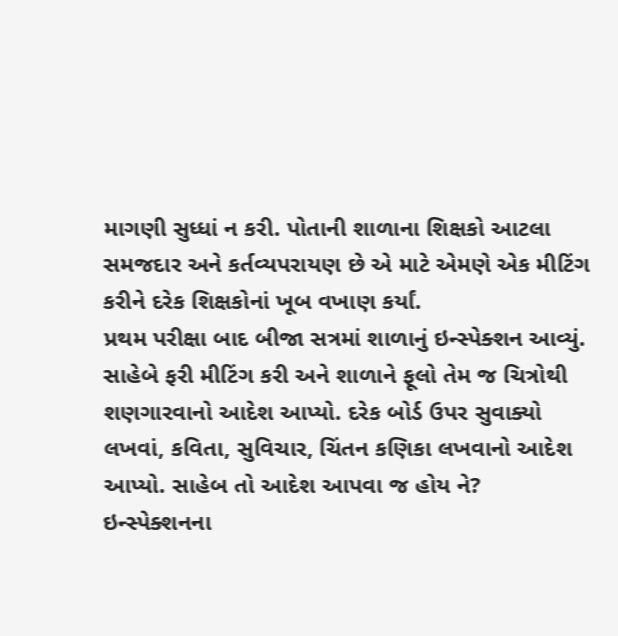માગણી સુધ્ધાં ન કરી. પોતાની શાળાના શિક્ષકો આટલા સમજદાર અને કર્તવ્યપરાયણ છે એ માટે એમણે એક મીટિંગ કરીને દરેક શિક્ષકોનાં ખૂબ વખાણ કર્યાં.
પ્રથમ પરીક્ષા બાદ બીજા સત્રમાં શાળાનું ઇન્સ્પેક્શન આવ્યું. સાહેબે ફરી મીટિંગ કરી અને શાળાને ફૂલો તેમ જ ચિત્રોથી શણગારવાનો આદેશ આપ્યો. દરેક બોર્ડ ઉપર સુવાક્યો લખવાં, કવિતા, સુવિચાર, ચિંતન કણિકા લખવાનો આદેશ આપ્યો. સાહેબ તો આદેશ આપવા જ હોય ને?
ઇન્સ્પેક્શનના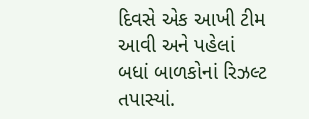દિવસે એક આખી ટીમ આવી અને પહેલાં બધાં બાળકોનાં રિઝલ્ટ તપાસ્યાં.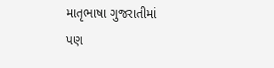માતૃભાષા ગુજરાતીમાં પણ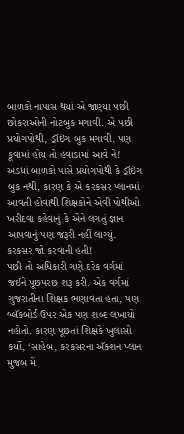બાળકો નાપાસ થયાં એ જાણ્યા પછી છોકરાઓની નોટબુક મગાવી. એ પછી પ્રયોગપોથી, ડ્રૉઇંગ બુક મગાવી. પણ કૂવામાં હોય તો હવાડામાં આવે ને! અડધાં બાળકો પાસે પ્રયોગપોથી કે ડ્રૉઇંગ બુક નથી, કારણ કે એ કરકસર પ્લાનમાં આવતી હોવાથી શિક્ષકોને એવી પોથીઓ ખરીદવા કહેવાનું કે એને લગતું જ્ઞાન આપવાનું પણ જરૂરી નહીં લાગ્યું. કરકસર જો કરવાની હતી!
પછી તો અધિકારી ગણે દરેક વર્ગમાં જઈને પૂછપરછ શરૂ કરી. એક વર્ગમાં ગુજરાતીના શિક્ષક ભણાવતા હતા, પણ બ્લૅકબોર્ડ ઉપર એક પણ શબ્દ લખાયો નહોતો. કારણ પૂછતાં શિક્ષકે ખુલાસો કર્યો, ‘સાહેબ, કરકસરના ઍક્શન પ્લાન મુજબ મેં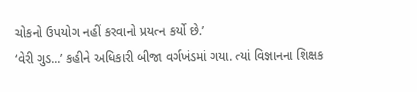ચોકનો ઉપયોગ નહીં કરવાનો પ્રયત્ન કર્યો છે.’
‘વેરી ગુડ...’ કહીને અધિકારી બીજા વર્ગખંડમાં ગયા. ત્યાં વિજ્ઞાનના શિક્ષક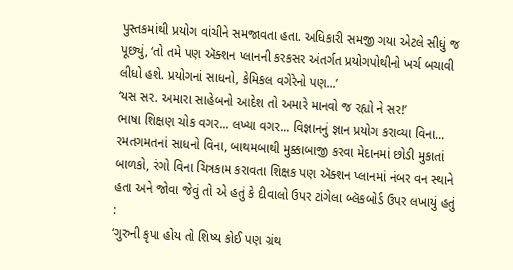પુસ્તકમાંથી પ્રયોગ વાંચીને સમજાવતા હતા. અધિકારી સમજી ગયા એટલે સીધું જ પૂછ્યું, ‘તો તમે પણ ઍક્શન પ્લાનની કરકસર અંતર્ગત પ્રયોગપોથીનો ખર્ચ બચાવી લીધો હશે. પ્રયોગનાં સાધનો, કેમિકલ વગેરેનો પણ...’
‘યસ સર. અમારા સાહેબનો આદેશ તો અમારે માનવો જ રહ્યો ને સર!’
ભાષા શિક્ષણ ચોક વગર... લખ્યા વગર... વિજ્ઞાનનું જ્ઞાન પ્રયોગ કરાવ્યા વિના... રમતગમતનાં સાધનો વિના, બાથમબાથી મુક્કાબાજી કરવા મેદાનમાં છોડી મુકાતાં બાળકો, રંગો વિના ચિત્રકામ કરાવતા શિક્ષક પણ ઍક્શન પ્લાનમાં નંબર વન સ્થાને હતા અને જોવા જેવું તો એ હતું કે દીવાલો ઉપર ટાંગેલા બ્લૅકબોર્ડ ઉપર લખાયું હતું :
‘ગુરુની કૃપા હોય તો શિષ્ય કોઈ પણ ગ્રંથ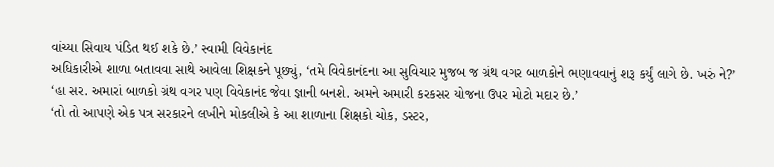વાંચ્યા સિવાય પંડિત થઈ શકે છે.’ સ્વામી વિવેકાનંદ
અધિકારીએ શાળા બતાવવા સાથે આવેલા શિક્ષકને પૂછ્યું, ‘તમે વિવેકાનંદના આ સુવિચાર મુજબ જ ગ્રંથ વગર બાળકોને ભણાવવાનું શરૂ કર્યું લાગે છે. ખરું ને?’
‘હા સર. અમારાં બાળકો ગ્રંથ વગર પણ વિવેકાનંદ જેવા જ્ઞાની બનશે. અમને અમારી કરકસર યોજના ઉપર મોટો મદાર છે.’
‘તો તો આપણે એક પત્ર સરકારને લખીને મોકલીએ કે આ શાળાના શિક્ષકો ચોક, ડસ્ટર,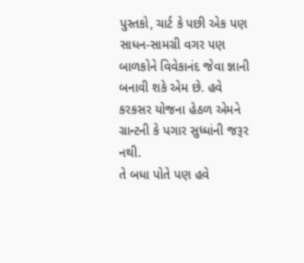પુસ્તકો, ચાર્ટ કે પછી એક પણ સાધન-સામગ્રી વગર પણ બાળકોને વિવેકાનંદ જેવા જ્ઞાની બનાવી શકે એમ છે. હવે કરકસર યોજના હેઠળ એમને ગ્રાન્ટની કે પગાર સુધ્ધાંની જરૂર નથી.
તે બધા પોતે પણ હવે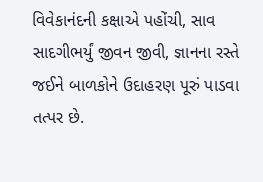વિવેકાનંદની કક્ષાએ પહોંચી, સાવ સાદગીભર્યું જીવન જીવી, જ્ઞાનના રસ્તે જઈને બાળકોને ઉદાહરણ પૂરું પાડવા તત્પર છે.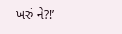ખરું ને?!’